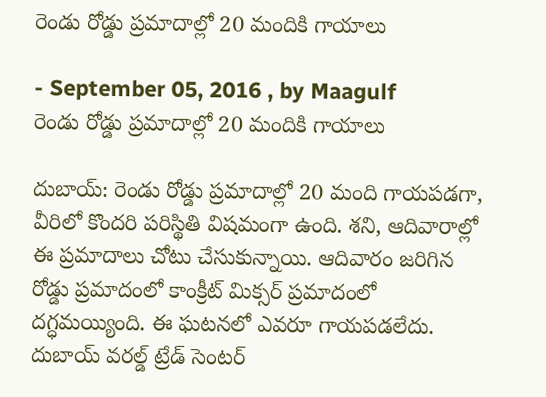రెండు రోడ్డు ప్రమాదాల్లో 20 మందికి గాయాలు

- September 05, 2016 , by Maagulf
రెండు రోడ్డు ప్రమాదాల్లో 20 మందికి గాయాలు

దుబాయ్‌: రెండు రోడ్డు ప్రమాదాల్లో 20 మంది గాయపడగా, వీరిలో కొందరి పరిస్థితి విషమంగా ఉంది. శని, ఆదివారాల్లో ఈ ప్రమాదాలు చోటు చేసుకున్నాయి. ఆదివారం జరిగిన రోడ్డు ప్రమాదంలో కాంక్రీట్‌ మిక్సర్‌ ప్రమాదంలో దగ్ధమయ్యింది. ఈ ఘటనలో ఎవరూ గాయపడలేదు. దుబాయ్‌ వరల్డ్‌ ట్రేడ్‌ సెంటర్‌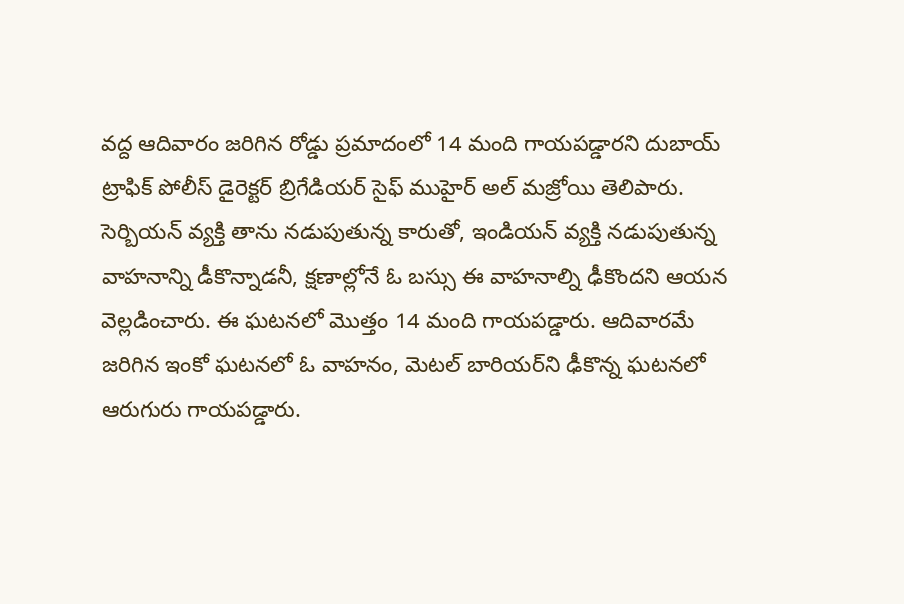వద్ద ఆదివారం జరిగిన రోడ్డు ప్రమాదంలో 14 మంది గాయపడ్డారని దుబాయ్‌ ట్రాఫిక్‌ పోలీస్‌ డైరెక్టర్‌ బ్రిగేడియర్‌ సైఫ్‌ ముహైర్‌ అల్‌ మజ్రోయి తెలిపారు. సెర్బియన్‌ వ్యక్తి తాను నడుపుతున్న కారుతో, ఇండియన్‌ వ్యక్తి నడుపుతున్న వాహనాన్ని డీకొన్నాడనీ, క్షణాల్లోనే ఓ బస్సు ఈ వాహనాల్ని ఢీకొందని ఆయన వెల్లడించారు. ఈ ఘటనలో మొత్తం 14 మంది గాయపడ్డారు. ఆదివారమే జరిగిన ఇంకో ఘటనలో ఓ వాహనం, మెటల్‌ బారియర్‌ని ఢీకొన్న ఘటనలో ఆరుగురు గాయపడ్డారు.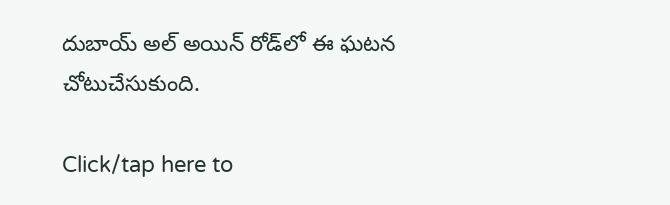దుబాయ్‌ అల్‌ అయిన్‌ రోడ్‌లో ఈ ఘటన చోటుచేసుకుంది.

Click/tap here to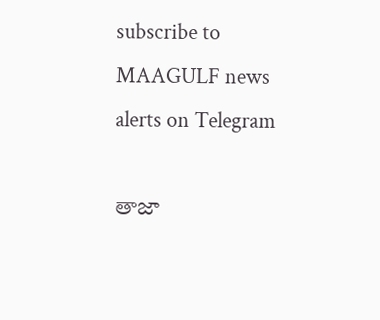subscribe to MAAGULF news alerts on Telegram

తాజా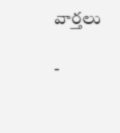వార్తలు

-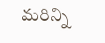మరిన్ని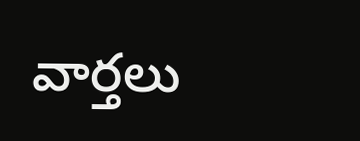వార్తలు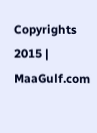Copyrights 2015 | MaaGulf.com